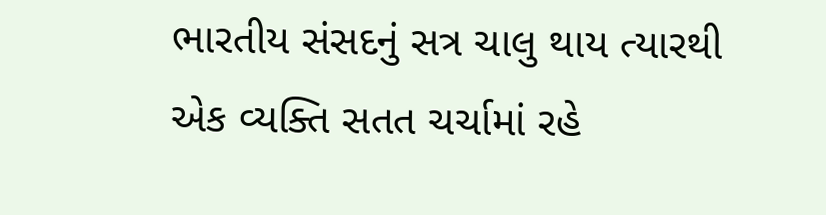ભારતીય સંસદનું સત્ર ચાલુ થાય ત્યારથી એક વ્યક્તિ સતત ચર્ચામાં રહે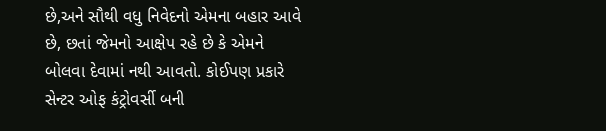છે,અને સૌથી વધુ નિવેદનો એમના બહાર આવે છે, છતાં જેમનો આક્ષેપ રહે છે કે એમને બોલવા દેવામાં નથી આવતો. કોઈપણ પ્રકારે સેન્ટર ઓફ કંટ્રોવર્સી બની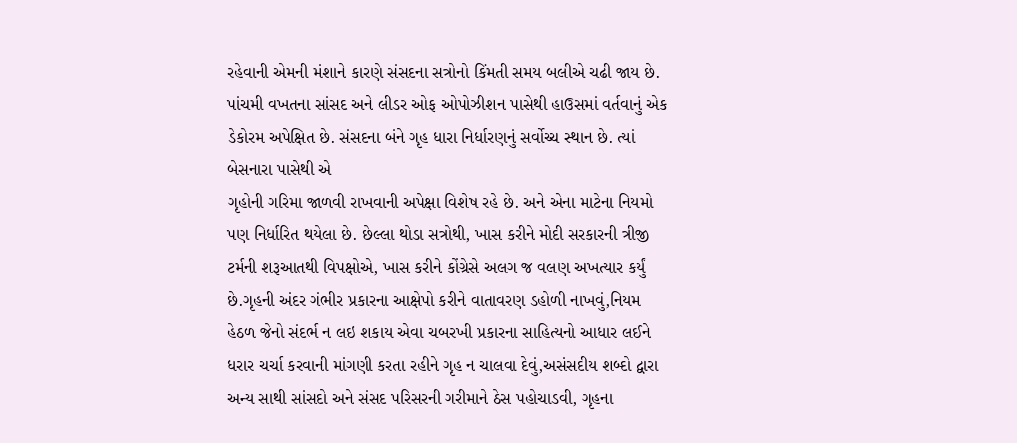રહેવાની એમની મંશાને કારણે સંસદના સત્રોનો કિંમતી સમય બલીએ ચઢી જાય છે. પાંચમી વખતના સાંસદ અને લીડર ઓફ ઓપોઝીશન પાસેથી હાઉસમાં વર્તવાનું એક ડેકોરમ અપેક્ષિત છે. સંસદના બંને ગૃહ ધારા નિર્ધારણનું સર્વોચ્ચ સ્થાન છે. ત્યાં બેસનારા પાસેથી એ
ગૃહોની ગરિમા જાળવી રાખવાની અપેક્ષા વિશેષ રહે છે. અને એના માટેના નિયમો પણ નિર્ધારિત થયેલા છે. છેલ્લા થોડા સત્રોથી, ખાસ કરીને મોદી સરકારની ત્રીજી ટર્મની શરૂઆતથી વિપક્ષોએ, ખાસ કરીને કોંગ્રેસે અલગ જ વલણ અખત્યાર કર્યું છે.ગૃહની અંદર ગંભીર પ્રકારના આક્ષેપો કરીને વાતાવરણ ડહોળી નાખવું,નિયમ હેઠળ જેનો સંદર્ભ ન લઇ શકાય એવા ચબરખી પ્રકારના સાહિત્યનો આધાર લઈને ધરાર ચર્ચા કરવાની માંગણી કરતા રહીને ગૃહ ન ચાલવા દેવું,અસંસદીય શબ્દો દ્વારા અન્ય સાથી સાંસદો અને સંસદ પરિસરની ગરીમાને ઠેસ પહોચાડવી, ગૃહના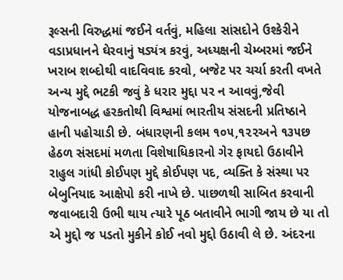રૂલ્સની વિરુદ્ધમાં જઈને વર્તવું, મહિલા સાંસદોને ઉશ્કેરીને વડાપ્રધાનને ઘેરવાનું ષડ્યંત્ર કરવું, અધ્યક્ષની ચેમ્બરમાં જઈને ખરાબ શબ્દોથી વાદવિવાદ કરવો, બજેટ પર ચર્ચા કરતી વખતે અન્ય મુદ્દે ભટકી જવું કે ધરાર મુદ્દા પર ન આવવું,જેવી યોજનાબદ્ધ હરકતોથી વિશ્વમાં ભારતીય સંસદની પ્રતિષ્ઠાને હાની પહોચાડી છે. બંધારણની કલમ ૧૦૫,૧૨૨અને ૧૩૫છ હેઠળ સંસદમાં મળતા વિશેષાધિકારનો ગેર ફાયદો ઉઠાવીને રાહુલ ગાંધી કોઈપણ મુદ્દે કોઈપણ પદ, વ્યક્તિ કે સંસ્થા પર બેબુનિયાદ આક્ષેપો કરી નાખે છે. પાછળથી સાબિત કરવાની જવાબદારી ઉભી થાય ત્યારે પૂઠ બતાવીને ભાગી જાય છે યા તો એ મુદ્દો જ પડતો મુકીને કોઈ નવો મુદ્દો ઉઠાવી લે છે. અંદરના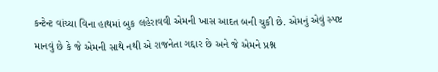કન્ટેન્ટ વાંચ્યા વિના હાથમાં બુક લહેરાવવી એમની ખાસ આદત બની ચુકી છે. એમનું એવું સ્પષ્ટ માનવું છે કે જે એમની સાથે નથી એ રાજનેતા ગદ્દાર છે અને જે એમને પ્રશ્ન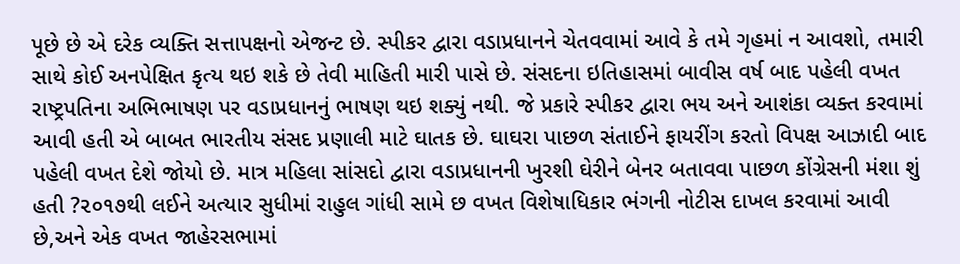પૂછે છે એ દરેક વ્યક્તિ સત્તાપક્ષનો એજન્ટ છે. સ્પીકર દ્વારા વડાપ્રધાનને ચેતવવામાં આવે કે તમે ગૃહમાં ન આવશો, તમારી સાથે કોઈ અનપેક્ષિત કૃત્ય થઇ શકે છે તેવી માહિતી મારી પાસે છે. સંસદના ઇતિહાસમાં બાવીસ વર્ષ બાદ પહેલી વખત રાષ્ટ્રપતિના અભિભાષણ પર વડાપ્રધાનનું ભાષણ થઇ શક્યું નથી. જે પ્રકારે સ્પીકર દ્વારા ભય અને આશંકા વ્યક્ત કરવામાં આવી હતી એ બાબત ભારતીય સંસદ પ્રણાલી માટે ઘાતક છે. ઘાઘરા પાછળ સંતાઈને ફાયરીંગ કરતો વિપક્ષ આઝાદી બાદ પહેલી વખત દેશે જોયો છે. માત્ર મહિલા સાંસદો દ્વારા વડાપ્રધાનની ખુરશી ઘેરીને બેનર બતાવવા પાછળ કોંગ્રેસની મંશા શું હતી ?૨૦૧૭થી લઈને અત્યાર સુધીમાં રાહુલ ગાંધી સામે છ વખત વિશેષાધિકાર ભંગની નોટીસ દાખલ કરવામાં આવી છે,અને એક વખત જાહેરસભામાં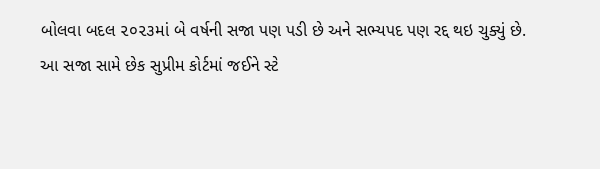બોલવા બદલ ૨૦૨૩માં બે વર્ષની સજા પણ પડી છે અને સભ્યપદ પણ રદ્દ થઇ ચુક્યું છે. આ સજા સામે છેક સુપ્રીમ કોર્ટમાં જઈને સ્ટે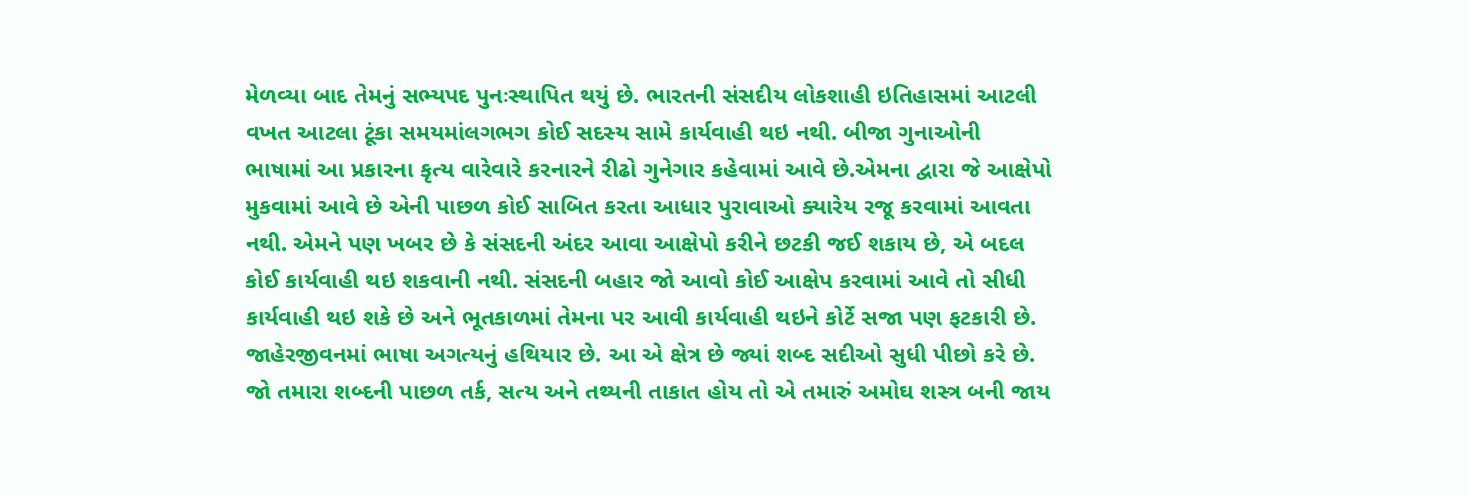મેળવ્યા બાદ તેમનું સભ્યપદ પુનઃસ્થાપિત થયું છે. ભારતની સંસદીય લોકશાહી ઇતિહાસમાં આટલી વખત આટલા ટૂંકા સમયમાંલગભગ કોઈ સદસ્ય સામે કાર્યવાહી થઇ નથી. બીજા ગુનાઓની ભાષામાં આ પ્રકારના કૃત્ય વારેવારે કરનારને રીઢો ગુનેગાર કહેવામાં આવે છે.એમના દ્વારા જે આક્ષેપો મુકવામાં આવે છે એની પાછળ કોઈ સાબિત કરતા આધાર પુરાવાઓ ક્યારેય રજૂ કરવામાં આવતા નથી. એમને પણ ખબર છે કે સંસદની અંદર આવા આક્ષેપો કરીને છટકી જઈ શકાય છે, એ બદલ કોઈ કાર્યવાહી થઇ શકવાની નથી. સંસદની બહાર જો આવો કોઈ આક્ષેપ કરવામાં આવે તો સીધી કાર્યવાહી થઇ શકે છે અને ભૂતકાળમાં તેમના પર આવી કાર્યવાહી થઇને કોર્ટે સજા પણ ફટકારી છે.
જાહેરજીવનમાં ભાષા અગત્યનું હથિયાર છે. આ એ ક્ષેત્ર છે જ્યાં શબ્દ સદીઓ સુધી પીછો કરે છે. જો તમારા શબ્દની પાછળ તર્ક, સત્ય અને તથ્યની તાકાત હોય તો એ તમારું અમોઘ શસ્ત્ર બની જાય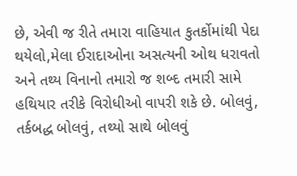છે, એવી જ રીતે તમારા વાહિયાત કુતર્કોમાંથી પેદા થયેલો,મેલા ઈરાદાઓના અસત્યની ઓથ ધરાવતો અને તથ્ય વિનાનો તમારો જ શબ્દ તમારી સામે હથિયાર તરીકે વિરોધીઓ વાપરી શકે છે. બોલવું, તર્કબદ્ધ બોલવું, તથ્યો સાથે બોલવું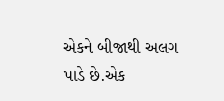એકને બીજાથી અલગ પાડે છે.એક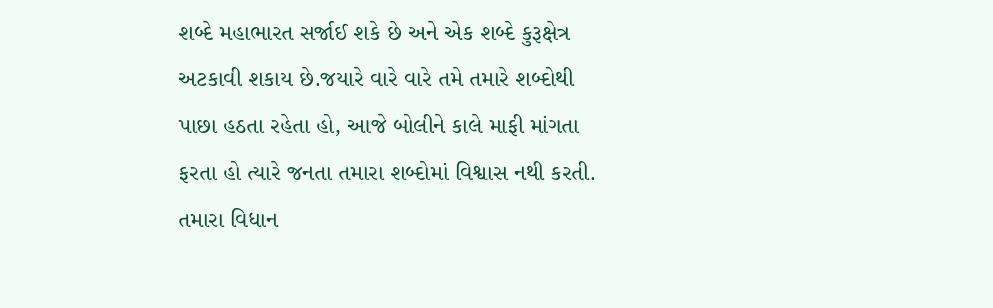શબ્દે મહાભારત સર્જાઈ શકે છે અને એક શબ્દે કુરૂક્ષેત્ર અટકાવી શકાય છે.જયારે વારે વારે તમે તમારે શબ્દોથી પાછા હઠતા રહેતા હો, આજે બોલીને કાલે માફી માંગતા ફરતા હો ત્યારે જનતા તમારા શબ્દોમાં વિશ્વાસ નથી કરતી. તમારા વિધાન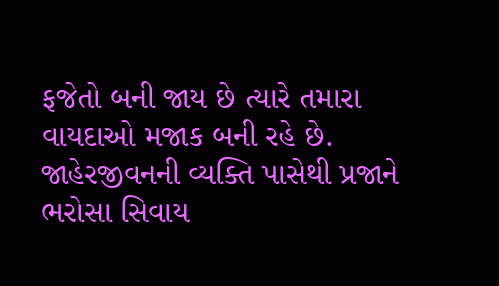ફજેતો બની જાય છે ત્યારે તમારા વાયદાઓ મજાક બની રહે છે. જાહેરજીવનની વ્યક્તિ પાસેથી પ્રજાને ભરોસા સિવાય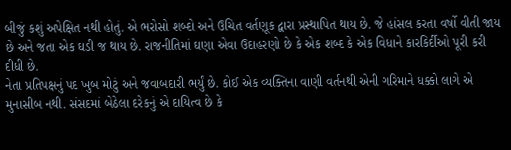બીજું કશું અપેક્ષિત નથી હોતું. એ ભરોસો શબ્દો અને ઉચિત વર્તણૂક દ્વારા પ્રસ્થાપિત થાય છે. જે હાંસલ કરતા વર્ષો વીતી જાય છે અને જતા એક ઘડી જ થાય છે. રાજનીતિમાં ઘણા એવા ઉદાહરણો છે કે એક શબ્દ કે એક વિધાને કારકિર્દીઓ પૂરી કરી દીધી છે.
નેતા પ્રતિપક્ષનું પદ ખુબ મોટું અને જવાબદારી ભર્યું છે. કોઈ એક વ્યક્તિના વાણી વર્તનથી એની ગરિમાને ધક્કો લાગે એ મુનાસીબ નથી. સંસદમાં બેઠેલા દરેકનું એ દાયિત્વ છે કે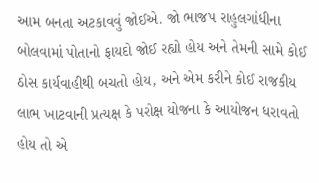આમ બનતા અટકાવવું જોઈએ. જો ભાજપ રાહુલગાંધીના બોલવામાં પોતાનો ફાયદો જોઈ રહ્યો હોય અને તેમની સામે કોઈ ઠોસ કાર્યવાહીથી બચતો હોય, અને એમ કરીને કોઈ રાજકીય લાભ ખાટવાની પ્રત્યક્ષ કે પરોક્ષ યોજના કે આયોજન ધરાવતો હોય તો એ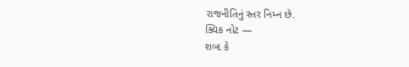રાજનીતિનું સ્તર નિમ્ન છે.
ક્વિક નોટ —
શબ્દ કે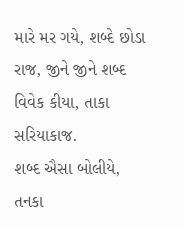મારે મર ગયે, શબ્દે છોડા રાજ, જીને જીને શબ્દ વિવેક કીયા, તાકા સરિયાકાજ.
શબ્દ ઐસા બોલીયે, તનકા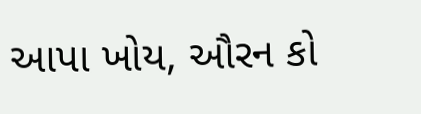આપા ખોય, ઔરન કો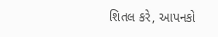શિતલ કરે, આપનકો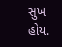સુખ હોય.